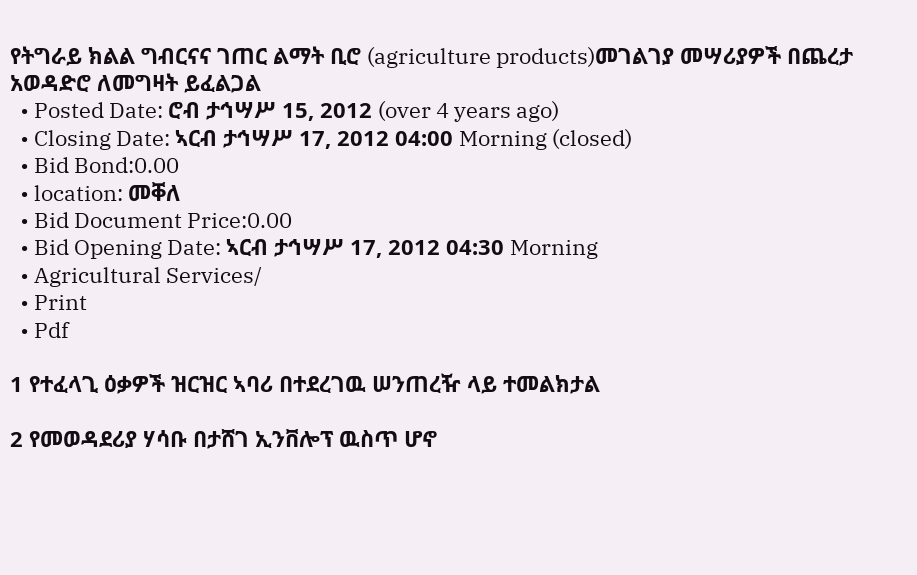የትግራይ ክልል ግብርናና ገጠር ልማት ቢሮ (agriculture products)መገልገያ መሣሪያዎች በጨረታ አወዳድሮ ለመግዛት ይፈልጋል
  • Posted Date: ሮብ ታኅሣሥ 15, 2012 (over 4 years ago)
  • Closing Date: ኣርብ ታኅሣሥ 17, 2012 04:00 Morning (closed)
  • Bid Bond:0.00
  • location: መቐለ
  • Bid Document Price:0.00
  • Bid Opening Date: ኣርብ ታኅሣሥ 17, 2012 04:30 Morning
  • Agricultural Services/
  • Print
  • Pdf

1 የተፈላጊ ዕቃዎች ዝርዝር ኣባሪ በተደረገዉ ሠንጠረዥ ላይ ተመልክታል

2 የመወዳደሪያ ሃሳቡ በታሸገ ኢንቨሎፕ ዉስጥ ሆኖ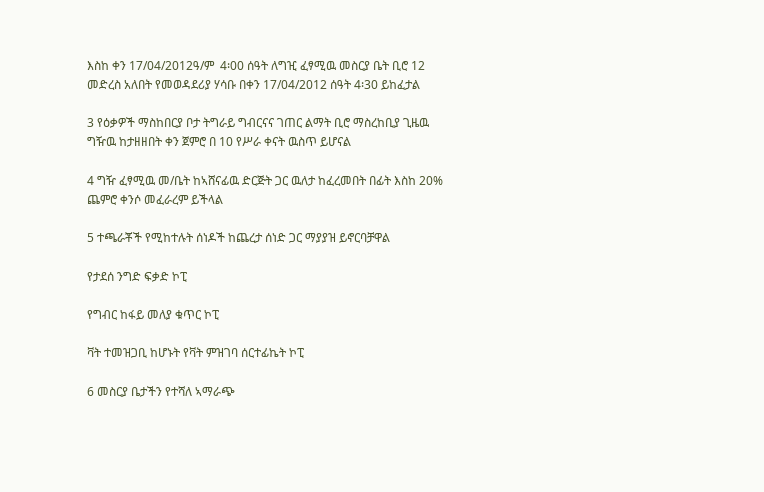እስከ ቀን 17/04/2012ዓ/ም  4፡00 ሰዓት ለግዢ ፈፃሚዉ መስርያ ቤት ቢሮ 12 መድረስ አለበት የመወዳደሪያ ሃሳቡ በቀን 17/04/2012 ሰዓት 4፡30 ይከፈታል

3 የዕቃዎች ማስከበርያ ቦታ ትግራይ ግብርናና ገጠር ልማት ቢሮ ማስረከቢያ ጊዜዉ  ግዥዉ ከታዘዘበት ቀን ጀምሮ በ 10 የሥራ ቀናት ዉስጥ ይሆናል

4 ግዥ ፈፃሚዉ መ/ቤት ከኣሸናፊዉ ድርጅት ጋር ዉለታ ከፈረመበት በፊት እስከ 20% ጨምሮ ቀንሶ መፈራረም ይችላል

5 ተጫራቾች የሚከተሉት ሰነዶች ከጨረታ ሰነድ ጋር ማያያዝ ይኖርባቻዋል

የታደሰ ንግድ ፍቃድ ኮፒ

የግብር ከፋይ መለያ ቁጥር ኮፒ

ቫት ተመዝጋቢ ከሆኑት የቫት ምዝገባ ሰርተፊኬት ኮፒ

6 መስርያ ቤታችን የተሻለ ኣማራጭ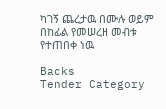ካገኝ ጨረታዉ በሙሉ ወይም በከፊል የመሠረዘ መብቱ የተጠበቀ ነዉ

Backs
Tender Category